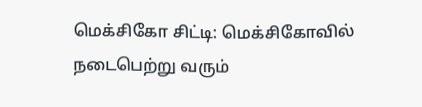மெக்சிகோ சிட்டி: மெக்சிகோவில் நடைபெற்று வரும்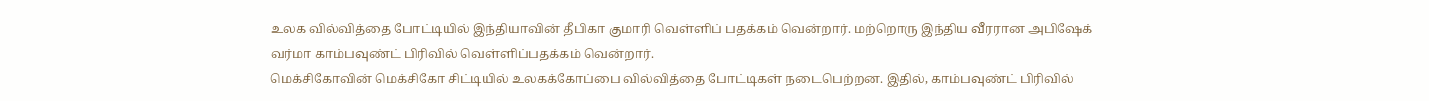உலக வில்வித்தை போட்டியில் இந்தியாவின் தீபிகா குமாரி வெள்ளிப் பதக்கம் வென்றார். மற்றொரு இந்திய வீரரான அபிஷேக் வர்மா காம்பவுண்ட் பிரிவில் வெள்ளிப்பதக்கம் வென்றார்.
மெக்சிகோவின் மெக்சிகோ சிட்டியில் உலகக்கோப்பை வில்வித்தை போட்டிகள் நடைபெற்றன. இதில், காம்பவுண்ட் பிரிவில்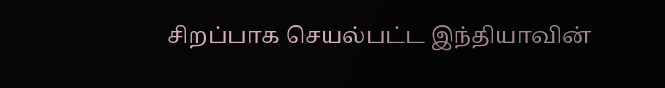சிறப்பாக செயல்பட்ட இந்தியாவின்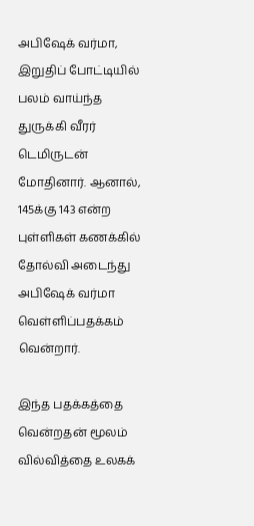அபிஷேக் வர்மா, இறுதிப் போட்டியில் பலம் வாய்ந்த துருக்கி வீரர் டெமிருடன் மோதினார். ஆனால், 145க்கு 143 என்ற புள்ளிகள் கணக்கில் தோல்வி அடைந்து அபிஷேக் வர்மா வெள்ளிப்பதக்கம் வென்றார்.

இந்த பதக்கத்தை வென்றதன் மூலம் வில்வித்தை உலகக்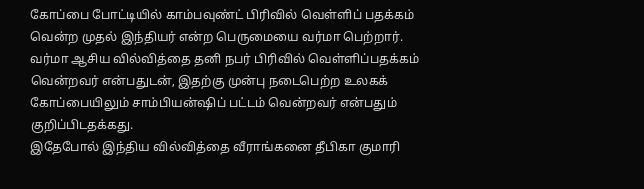கோப்பை போட்டியில் காம்பவுண்ட் பிரிவில் வெள்ளிப் பதக்கம் வென்ற முதல் இந்தியர் என்ற பெருமையை வர்மா பெற்றார். வர்மா ஆசிய வில்வித்தை தனி நபர் பிரிவில் வெள்ளிப்பதக்கம் வென்றவர் என்பதுடன், இதற்கு முன்பு நடைபெற்ற உலகக் கோப்பையிலும் சாம்பியன்ஷிப் பட்டம் வென்றவர் என்பதும் குறிப்பிடதக்கது.
இதேபோல் இந்திய வில்வித்தை வீராங்கனை தீபிகா குமாரி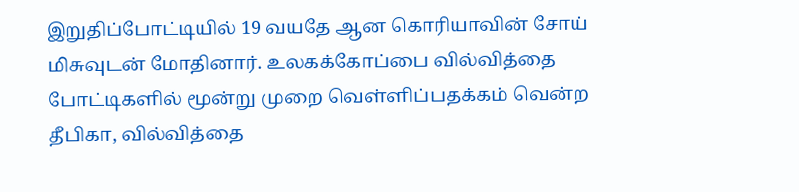இறுதிப்போட்டியில் 19 வயதே ஆன கொரியாவின் சோய் மிசுவுடன் மோதினார். உலகக்கோப்பை வில்வித்தை போட்டிகளில் மூன்று முறை வெள்ளிப்பதக்கம் வென்ற தீபிகா, வில்வித்தை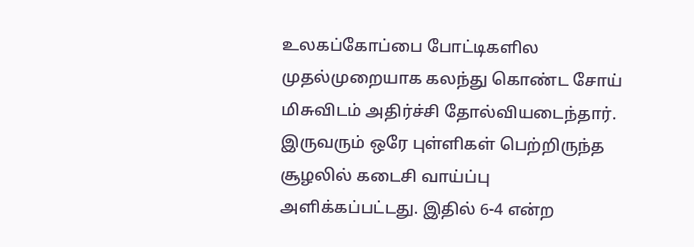உலகப்கோப்பை போட்டிகளில முதல்முறையாக கலந்து கொண்ட சோய் மிசுவிடம் அதிர்ச்சி தோல்வியடைந்தார்.
இருவரும் ஒரே புள்ளிகள் பெற்றிருந்த சூழலில் கடைசி வாய்ப்பு அளிக்கப்பட்டது. இதில் 6-4 என்ற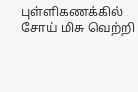புள்ளிகணக்கில் சோய் மிசு வெற்றி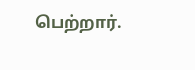பெற்றார்.